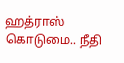ஹத்ராஸ் கொடுமை.. நீதி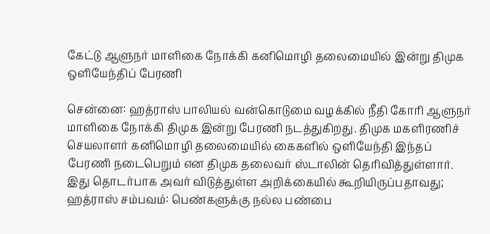கேட்டு ஆளுநர் மாளிகை நோக்கி கனிமொழி தலைமையில் இன்று திமுக ஒளியேந்திப் பேரணி

சென்னை: ஹத்ராஸ் பாலியல் வன்கொடுமை வழக்கில் நீதி கோரி ஆளுநர் மாளிகை நோக்கி திமுக இன்று பேரணி நடத்துகிறது. திமுக மகளிரணிச் செயலாளர் கனிமொழி தலைமையில் கைகளில் ஒளியேந்தி இந்தப் பேரணி நடைபெறும் என திமுக தலைவர் ஸ்டாலின் தெரிவித்துள்ளார். இது தொடர்பாக அவர் விடுத்துள்ள அறிக்கையில் கூறியிருப்பதாவது; ஹத்ராஸ் சம்பவம்: பெண்களுக்கு நல்ல பண்பை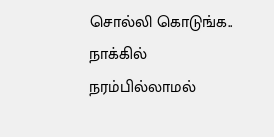சொல்லி கொடுங்க.. நாக்கில் நரம்பில்லாமல்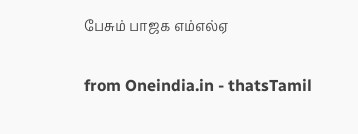பேசும் பாஜக எம்எல்ஏ

from Oneindia.in - thatsTamil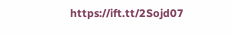https://ift.tt/2Sojd07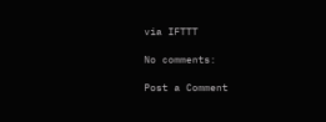via IFTTT

No comments:

Post a Comment